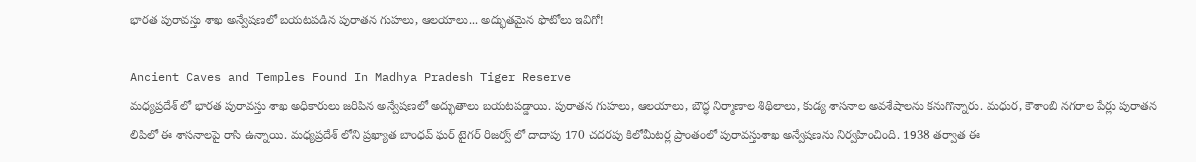భారత పురావస్తు శాఖ అన్వేషణలో బయటపడిన పురాతన గుహలు, ఆలయాలు... అద్భుతమైన ఫొటోలు ఇవిగో!

Ancient Caves and Temples Found In Madhya Pradesh Tiger Reserve
మధ్యప్రదేశ్ లో భారత పురావస్తు శాఖ అధికారులు జరిపిన అన్వేషణలో అద్భుతాలు బయటపడ్డాయి. పురాతన గుహలు, ఆలయాలు, బౌద్ధ నిర్మాణాల శిథిలాలు, కుడ్య శాసనాల అవశేషాలను కనుగొన్నారు. మధుర, కౌశాంబి నగరాల పేర్లు పురాతన లిపిలో ఈ శాసనాలపై రాసి ఉన్నాయి. మధ్యప్రదేశ్ లోని ప్రఖ్యాత బాంధవ్ ఘర్ టైగర్ రిజర్వ్ లో దాదాపు 170 చదరపు కిలోమీటర్ల ప్రాంతంలో పురావస్తుశాఖ అన్వేషణను నిర్వహించింది. 1938 తర్వాత ఈ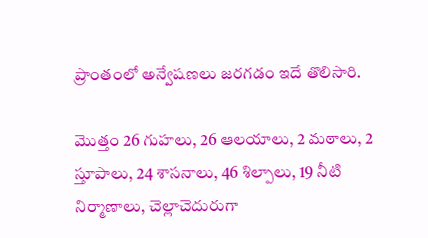ప్రాంతంలో అన్వేషణలు జరగడం ఇదే తొలిసారి.

మొత్తం 26 గుహలు, 26 ఆలయాలు, 2 మఠాలు, 2 స్తూపాలు, 24 శాసనాలు, 46 శిల్పాలు, 19 నీటి నిర్మాణాలు, చెల్లాచెదురుగా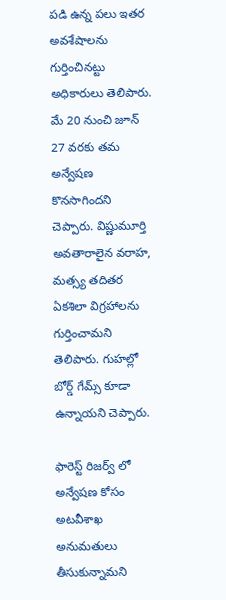పడి ఉన్న పలు ఇతర అవశేషాలను గుర్తించినట్టు అధికారులు తెలిపారు. మే 20 నుంచి జూన్ 27 వరకు తమ అన్వేషణ కొనసాగిందని చెప్పారు. విష్ణుమూర్తి అవతారాలైన వరాహ, మత్స్య తదితర ఏకశిలా విగ్రహాలను గుర్తించామని తెలిపారు. గుహల్లో బోర్డ్ గేమ్స్ కూడా ఉన్నాయని చెప్పారు.

ఫారెస్ట్ రిజర్వ్ లో అన్వేషణ కోసం అటవీశాఖ అనుమతులు తీసుకున్నామని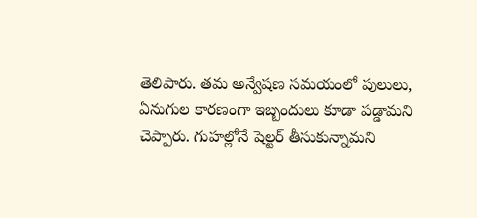తెలిపారు. తమ అన్వేషణ సమయంలో పులులు, ఏనుగుల కారణంగా ఇబ్బందులు కూడా పడ్డామని చెప్పారు. గుహల్లోనే షెల్టర్ తీసుకున్నామని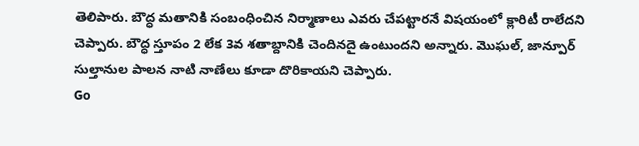తెలిపారు. బౌద్ధ మతానికి సంబంధించిన నిర్మాణాలు ఎవరు చేపట్టారనే విషయంలో క్లారిటీ రాలేదని చెప్పారు. బౌద్ధ స్తూపం 2 లేక 3వ శతాబ్దానికి చెందినదై ఉంటుందని అన్నారు. మొఘల్, జాన్పూర్ సుల్తానుల పాలన నాటి నాణేలు కూడా దొరికాయని చెప్పారు.
Go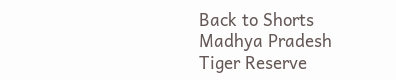Back to Shorts
Madhya Pradesh
Tiger Reserve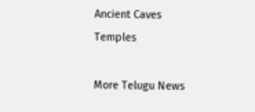Ancient Caves
Temples

More Telugu News